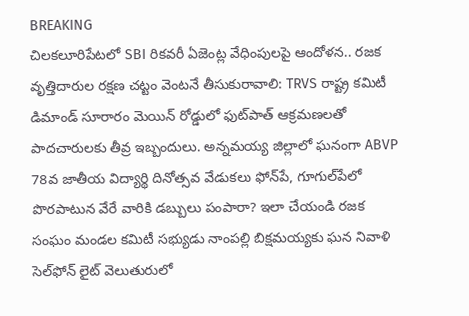BREAKING
చిలకలూరిపేటలో SBI రికవరీ ఏజెంట్ల వేధింపులపై ఆందోళన.. రజక వృత్తిదారుల రక్షణ చట్టం వెంటనే తీసుకురావాలి: TRVS రాష్ట్ర కమిటీ డిమాండ్ సూరారం మెయిన్ రోడ్డులో ఫుట్‌పాత్ ఆక్రమణలతో పాదచారులకు తీవ్ర ఇబ్బందులు. అన్నమయ్య జిల్లాలో ఘనంగా ABVP 78వ జాతీయ విద్యార్థి దినోత్సవ వేడుకలు ఫోన్‌పే, గూగుల్‌పేలో పొరపాటున వేరే వారికి డబ్బులు పంపారా? ఇలా చేయండి రజక సంఘం మండల కమిటీ సభ్యుడు నాంపల్లి బిక్షమయ్యకు ఘన నివాళి సెల్‌ఫోన్ లైట్ వెలుతురులో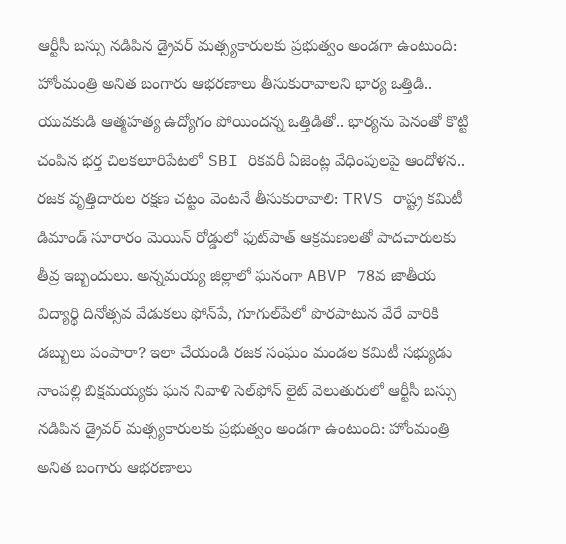ఆర్టీసీ బస్సు నడిపిన డ్రైవర్ మత్స్యకారులకు ప్రభుత్వం అండగా ఉంటుంది: హోంమంత్రి అనిత బంగారు ఆభరణాలు తీసుకురావాలని భార్య ఒత్తిడి.. యువకుడి ఆత్మహత్య ఉద్యోగం పోయిందన్న ఒత్తిడితో.. భార్యను పెనంతో కొట్టి చంపిన భర్త చిలకలూరిపేటలో SBI రికవరీ ఏజెంట్ల వేధింపులపై ఆందోళన.. రజక వృత్తిదారుల రక్షణ చట్టం వెంటనే తీసుకురావాలి: TRVS రాష్ట్ర కమిటీ డిమాండ్ సూరారం మెయిన్ రోడ్డులో ఫుట్‌పాత్ ఆక్రమణలతో పాదచారులకు తీవ్ర ఇబ్బందులు. అన్నమయ్య జిల్లాలో ఘనంగా ABVP 78వ జాతీయ విద్యార్థి దినోత్సవ వేడుకలు ఫోన్‌పే, గూగుల్‌పేలో పొరపాటున వేరే వారికి డబ్బులు పంపారా? ఇలా చేయండి రజక సంఘం మండల కమిటీ సభ్యుడు నాంపల్లి బిక్షమయ్యకు ఘన నివాళి సెల్‌ఫోన్ లైట్ వెలుతురులో ఆర్టీసీ బస్సు నడిపిన డ్రైవర్ మత్స్యకారులకు ప్రభుత్వం అండగా ఉంటుంది: హోంమంత్రి అనిత బంగారు ఆభరణాలు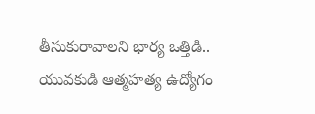తీసుకురావాలని భార్య ఒత్తిడి.. యువకుడి ఆత్మహత్య ఉద్యోగం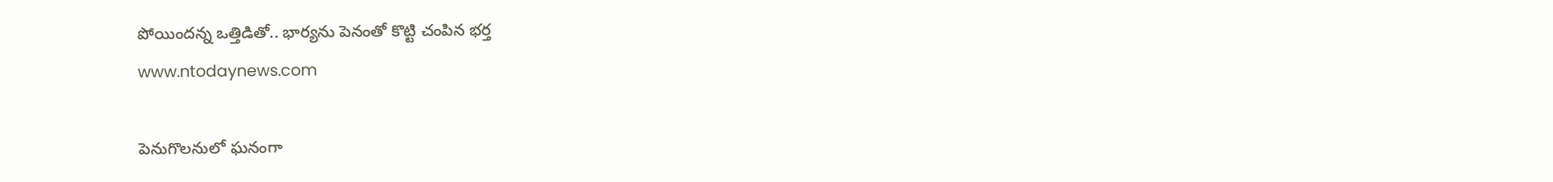పోయిందన్న ఒత్తిడితో.. భార్యను పెనంతో కొట్టి చంపిన భర్త
www.ntodaynews.com

పెనుగొలనులో ఘనంగా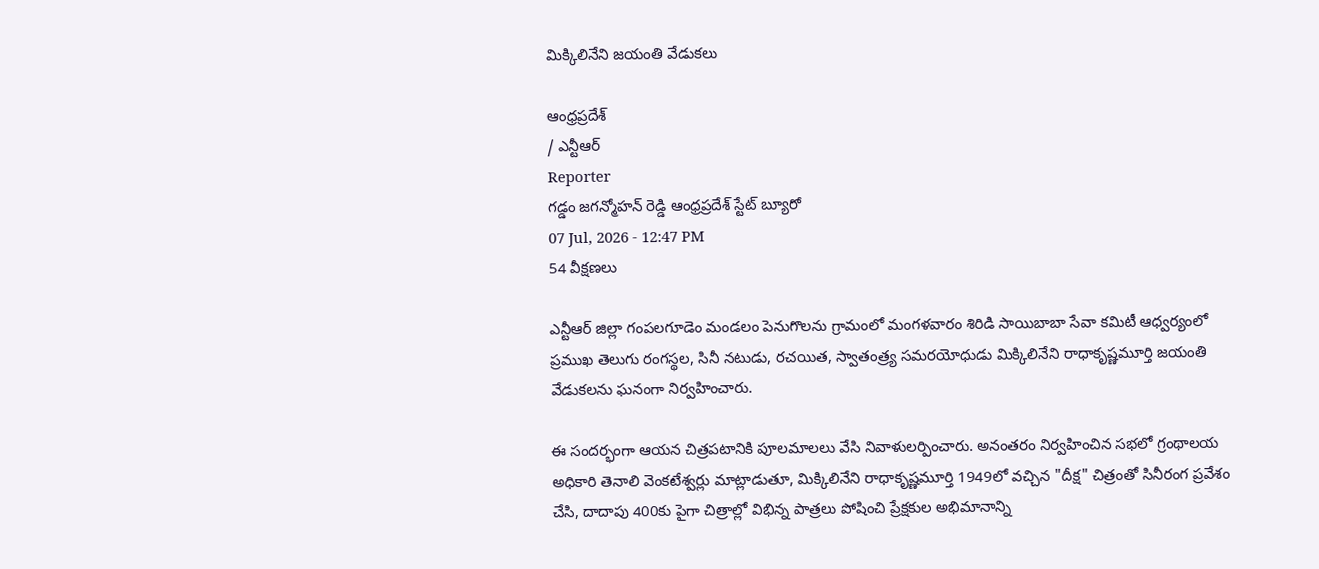మిక్కిలినేని జయంతి వేడుకలు

ఆంధ్రప్రదేశ్
/ ఎన్టీఆర్
Reporter
గడ్డం జగన్మోహన్ రెడ్డి ఆంధ్రప్రదేశ్ స్టేట్ బ్యూరో
07 Jul, 2026 - 12:47 PM
54 వీక్షణలు

ఎన్టీఆర్ జిల్లా గంపలగూడెం మండలం పెనుగొలను గ్రామంలో మంగళవారం శిరిడి సాయిబాబా సేవా కమిటీ ఆధ్వర్యంలో ప్రముఖ తెలుగు రంగస్థల, సినీ నటుడు, రచయిత, స్వాతంత్ర్య సమరయోధుడు మిక్కిలినేని రాధాకృష్ణమూర్తి జయంతి వేడుకలను ఘనంగా నిర్వహించారు.

ఈ సందర్భంగా ఆయన చిత్రపటానికి పూలమాలలు వేసి నివాళులర్పించారు. అనంతరం నిర్వహించిన సభలో గ్రంథాలయ అధికారి తెనాలి వెంకటేశ్వర్లు మాట్లాడుతూ, మిక్కిలినేని రాధాకృష్ణమూర్తి 1949లో వచ్చిన "దీక్ష" చిత్రంతో సినీరంగ ప్రవేశం చేసి, దాదాపు 400కు పైగా చిత్రాల్లో విభిన్న పాత్రలు పోషించి ప్రేక్షకుల అభిమానాన్ని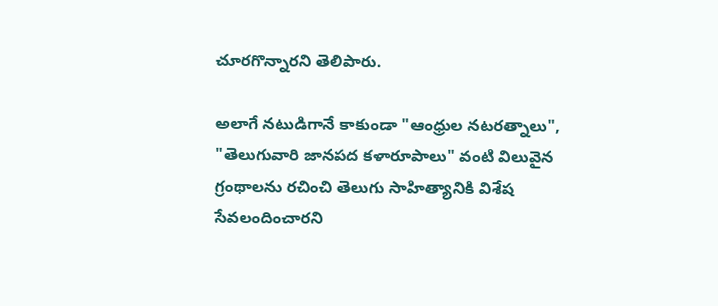చూరగొన్నారని తెలిపారు.

అలాగే నటుడిగానే కాకుండా "ఆంధ్రుల నటరత్నాలు", "తెలుగువారి జానపద కళారూపాలు" వంటి విలువైన గ్రంథాలను రచించి తెలుగు సాహిత్యానికి విశేష సేవలందించారని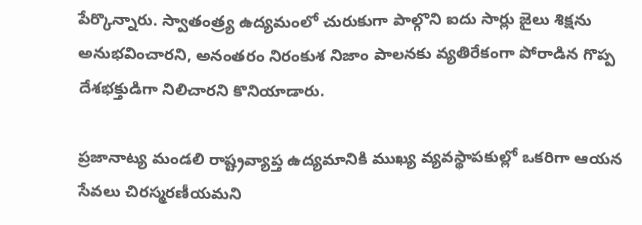పేర్కొన్నారు. స్వాతంత్ర్య ఉద్యమంలో చురుకుగా పాల్గొని ఐదు సార్లు జైలు శిక్షను అనుభవించారని, అనంతరం నిరంకుశ నిజాం పాలనకు వ్యతిరేకంగా పోరాడిన గొప్ప దేశభక్తుడిగా నిలిచారని కొనియాడారు.

ప్రజానాట్య మండలి రాష్ట్రవ్యాప్త ఉద్యమానికి ముఖ్య వ్యవస్థాపకుల్లో ఒకరిగా ఆయన సేవలు చిరస్మరణీయమని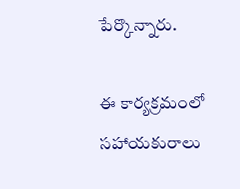పేర్కొన్నారు.

ఈ కార్యక్రమంలో సహాయకురాలు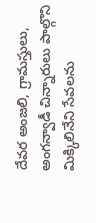దేవర అంజలి, గ్రామస్తులు, అంగన్వాడీ చిన్నారులు పాల్గొని మిక్కిలినేని సేవలను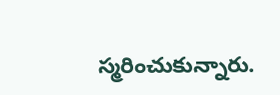స్మరించుకున్నారు.